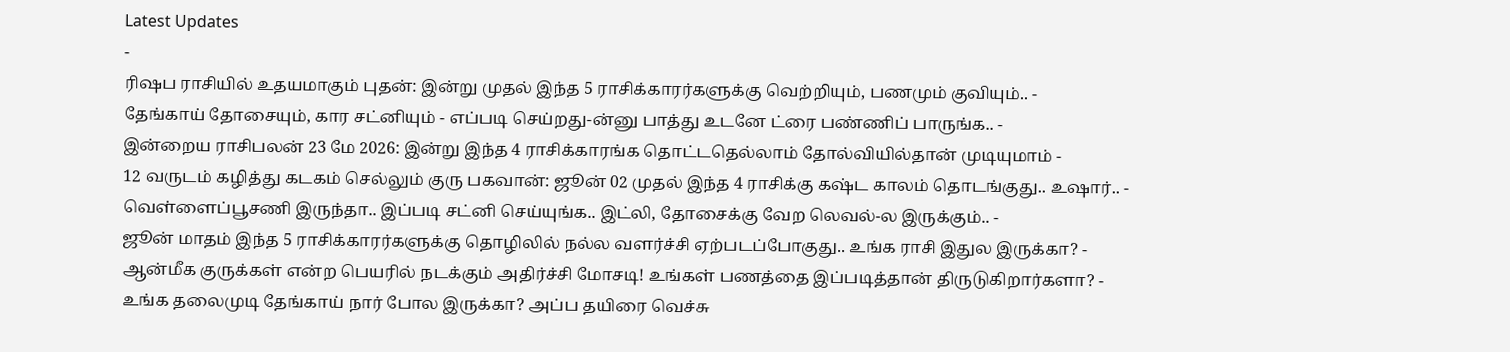Latest Updates
-
ரிஷப ராசியில் உதயமாகும் புதன்: இன்று முதல் இந்த 5 ராசிக்காரர்களுக்கு வெற்றியும், பணமும் குவியும்.. -
தேங்காய் தோசையும், கார சட்னியும் - எப்படி செய்றது-ன்னு பாத்து உடனே ட்ரை பண்ணிப் பாருங்க.. -
இன்றைய ராசிபலன் 23 மே 2026: இன்று இந்த 4 ராசிக்காரங்க தொட்டதெல்லாம் தோல்வியில்தான் முடியுமாம் -
12 வருடம் கழித்து கடகம் செல்லும் குரு பகவான்: ஜூன் 02 முதல் இந்த 4 ராசிக்கு கஷ்ட காலம் தொடங்குது.. உஷார்.. -
வெள்ளைப்பூசணி இருந்தா.. இப்படி சட்னி செய்யுங்க.. இட்லி, தோசைக்கு வேற லெவல்-ல இருக்கும்.. -
ஜூன் மாதம் இந்த 5 ராசிக்காரர்களுக்கு தொழிலில் நல்ல வளர்ச்சி ஏற்படப்போகுது.. உங்க ராசி இதுல இருக்கா? -
ஆன்மீக குருக்கள் என்ற பெயரில் நடக்கும் அதிர்ச்சி மோசடி! உங்கள் பணத்தை இப்படித்தான் திருடுகிறார்களா? -
உங்க தலைமுடி தேங்காய் நார் போல இருக்கா? அப்ப தயிரை வெச்சு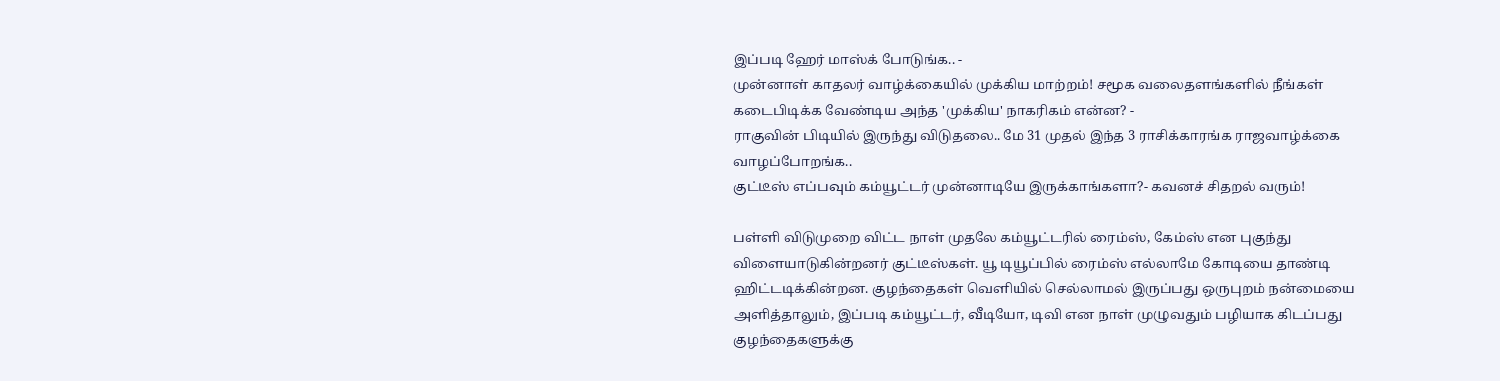இப்படி ஹேர் மாஸ்க் போடுங்க.. -
முன்னாள் காதலர் வாழ்க்கையில் முக்கிய மாற்றம்! சமூக வலைதளங்களில் நீங்கள் கடைபிடிக்க வேண்டிய அந்த 'முக்கிய' நாகரிகம் என்ன? -
ராகுவின் பிடியில் இருந்து விடுதலை.. மே 31 முதல் இந்த 3 ராசிக்காரங்க ராஜவாழ்க்கை வாழப்போறங்க..
குட்டீஸ் எப்பவும் கம்யூட்டர் முன்னாடியே இருக்காங்களா?- கவனச் சிதறல் வரும்!

பள்ளி விடுமுறை விட்ட நாள் முதலே கம்யூட்டரில் ரைம்ஸ், கேம்ஸ் என புகுந்து விளையாடுகின்றனர் குட்டீஸ்கள். யூ டியூப்பில் ரைம்ஸ் எல்லாமே கோடியை தாண்டி ஹிட்டடிக்கின்றன. குழந்தைகள் வெளியில் செல்லாமல் இருப்பது ஒருபுறம் நன்மையை அளித்தாலும், இப்படி கம்யூட்டர், வீடியோ, டிவி என நாள் முழுவதும் பழியாக கிடப்பது குழந்தைகளுக்கு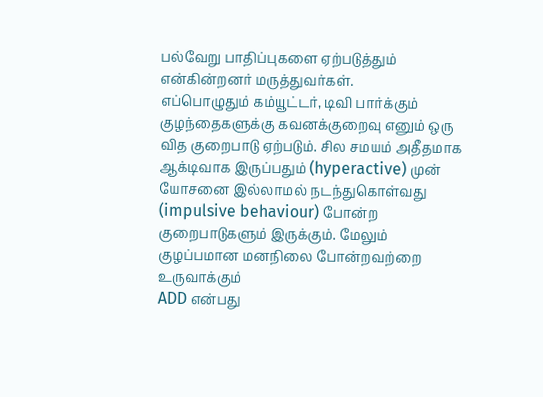பல்வேறு பாதிப்புகளை ஏற்படுத்தும் என்கின்றனர் மருத்துவர்கள்.
எப்பொழுதும் கம்யூட்டர், டிவி பார்க்கும் குழந்தைகளுக்கு கவனக்குறைவு எனும் ஒரு வித குறைபாடு ஏற்படும். சில சமயம் அதீதமாக ஆக்டிவாக இருப்பதும் (hyperactive) முன் யோசனை இல்லாமல் நடந்துகொள்வது (impulsive behaviour) போன்ற குறைபாடுகளும் இருக்கும். மேலும் குழப்பமான மனநிலை போன்றவற்றை உருவாக்கும்
ADD என்பது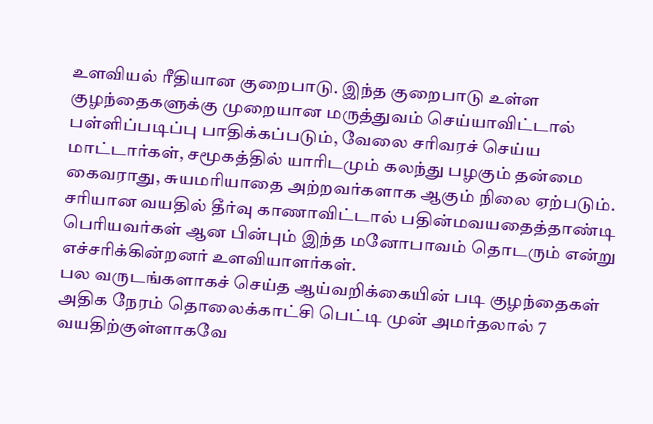உளவியல் ரீதியான குறைபாடு. இந்த குறைபாடு உள்ள குழந்தைகளுக்கு முறையான மருத்துவம் செய்யாவிட்டால் பள்ளிப்படிப்பு பாதிக்கப்படும், வேலை சரிவரச் செய்ய மாட்டார்கள், சமூகத்தில் யாரிடமும் கலந்து பழகும் தன்மை கைவராது, சுயமரியாதை அற்றவர்களாக ஆகும் நிலை ஏற்படும். சரியான வயதில் தீர்வு காணாவிட்டால் பதின்மவயதைத்தாண்டி பெரியவர்கள் ஆன பின்பும் இந்த மனோபாவம் தொடரும் என்று எச்சரிக்கின்றனர் உளவியாளர்கள்.
பல வருடங்களாகச் செய்த ஆய்வறிக்கையின் படி குழந்தைகள் அதிக நேரம் தொலைக்காட்சி பெட்டி முன் அமர்தலால் 7 வயதிற்குள்ளாகவே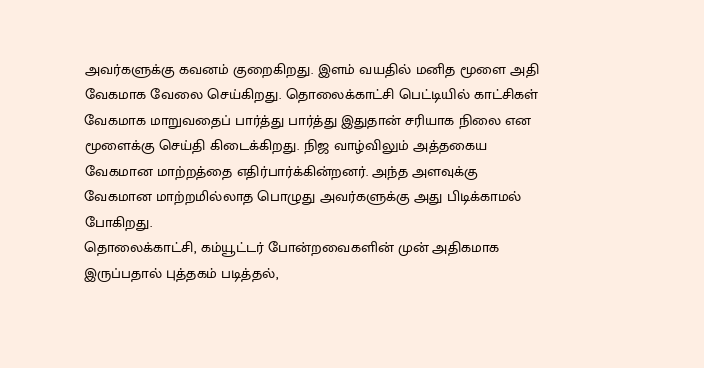அவர்களுக்கு கவனம் குறைகிறது. இளம் வயதில் மனித மூளை அதி வேகமாக வேலை செய்கிறது. தொலைக்காட்சி பெட்டியில் காட்சிகள் வேகமாக மாறுவதைப் பார்த்து பார்த்து இதுதான் சரியாக நிலை என மூளைக்கு செய்தி கிடைக்கிறது. நிஜ வாழ்விலும் அத்தகைய வேகமான மாற்றத்தை எதிர்பார்க்கின்றனர். அந்த அளவுக்கு வேகமான மாற்றமில்லாத பொழுது அவர்களுக்கு அது பிடிக்காமல் போகிறது.
தொலைக்காட்சி, கம்யூட்டர் போன்றவைகளின் முன் அதிகமாக இருப்பதால் புத்தகம் படித்தல்,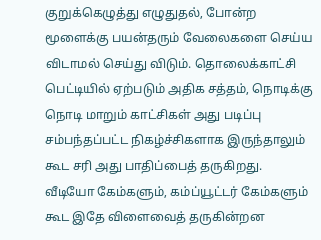குறுக்கெழுத்து எழுதுதல், போன்ற மூளைக்கு பயன்தரும் வேலைகளை செய்ய விடாமல் செய்து விடும். தொலைக்காட்சி பெட்டியில் ஏற்படும் அதிக சத்தம், நொடிக்கு நொடி மாறும் காட்சிகள் அது படிப்பு சம்பந்தப்பட்ட நிகழ்ச்சிகளாக இருந்தாலும் கூட சரி அது பாதிப்பைத் தருகிறது.
வீடியோ கேம்களும், கம்ப்யூட்டர் கேம்களும் கூட இதே விளைவைத் தருகின்றன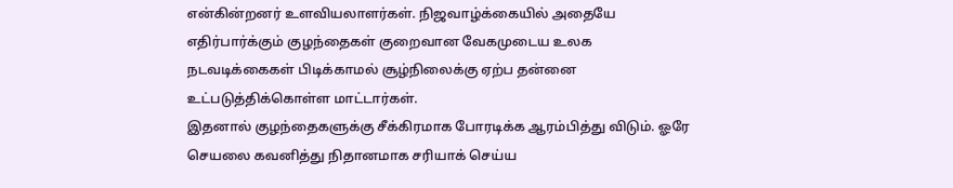என்கின்றனர் உளவியலாளர்கள். நிஜவாழ்க்கையில் அதையே எதிர்பார்க்கும் குழந்தைகள் குறைவான வேகமுடைய உலக நடவடிக்கைகள் பிடிக்காமல் சூழ்நிலைக்கு ஏற்ப தன்னை உட்படுத்திக்கொள்ள மாட்டார்கள்.
இதனால் குழந்தைகளுக்கு சீக்கிரமாக போரடிக்க ஆரம்பித்து விடும். ஓரே செயலை கவனித்து நிதானமாக சரியாக் செய்ய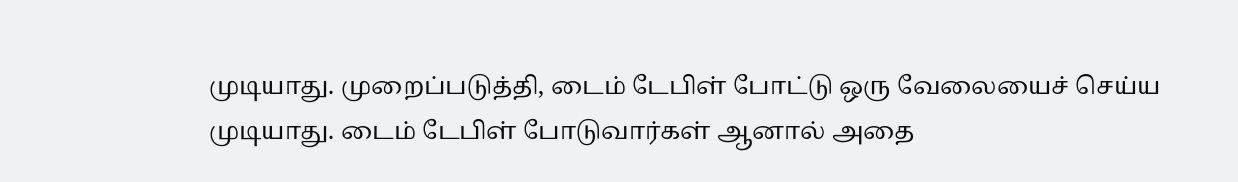முடியாது. முறைப்படுத்தி, டைம் டேபிள் போட்டு ஒரு வேலையைச் செய்ய முடியாது. டைம் டேபிள் போடுவார்கள் ஆனால் அதை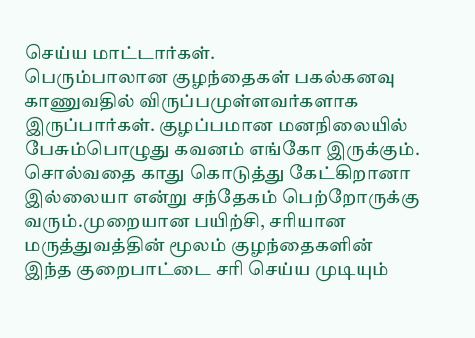செய்ய மாட்டார்கள்.
பெரும்பாலான குழந்தைகள் பகல்கனவு காணுவதில் விருப்பமுள்ளவர்களாக இருப்பார்கள். குழப்பமான மனநிலையில் பேசும்பொழுது கவனம் எங்கோ இருக்கும். சொல்வதை காது கொடுத்து கேட்கிறானா இல்லையா என்று சந்தேகம் பெற்றோருக்கு வரும்.முறையான பயிற்சி, சரியான மருத்துவத்தின் மூலம் குழந்தைகளின் இந்த குறைபாட்டை சரி செய்ய முடியும்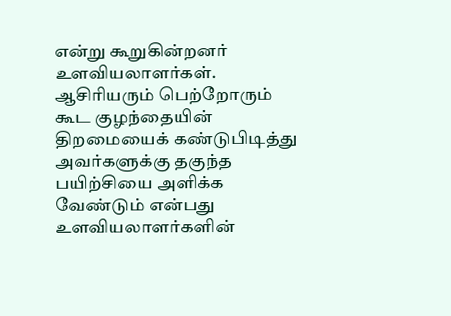என்று கூறுகின்றனர் உளவியலாளர்கள். ஆசிரியரும் பெற்றோரும் கூட குழந்தையின் திறமையைக் கண்டுபிடித்து அவர்களுக்கு தகுந்த பயிற்சியை அளிக்க வேண்டும் என்பது உளவியலாளர்களின்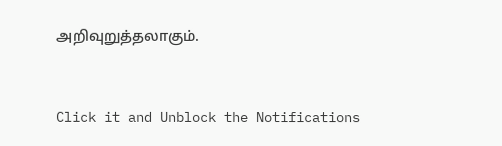அறிவுறுத்தலாகும்.



Click it and Unblock the Notifications